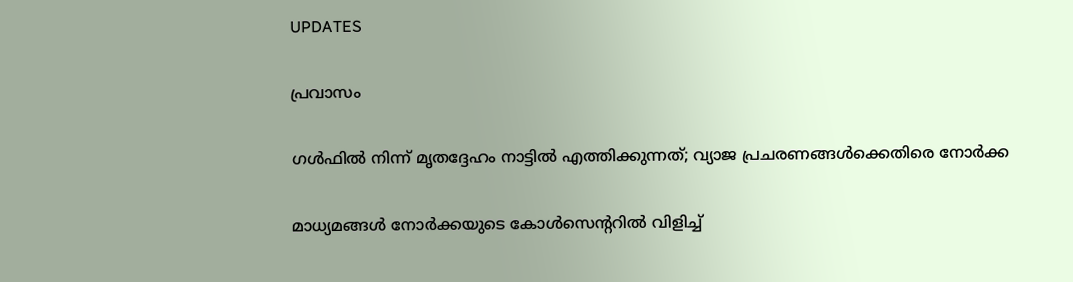UPDATES

പ്രവാസം

ഗള്‍ഫില്‍ നിന്ന് മൃതദ്ദേഹം നാട്ടില്‍ എത്തിക്കുന്നത്; വ്യാജ പ്രചരണങ്ങള്‍ക്കെതിരെ നോര്‍ക്ക

മാധ്യമങ്ങള്‍ നോര്‍ക്കയുടെ കോള്‍സെന്ററില്‍ വിളിച്ച്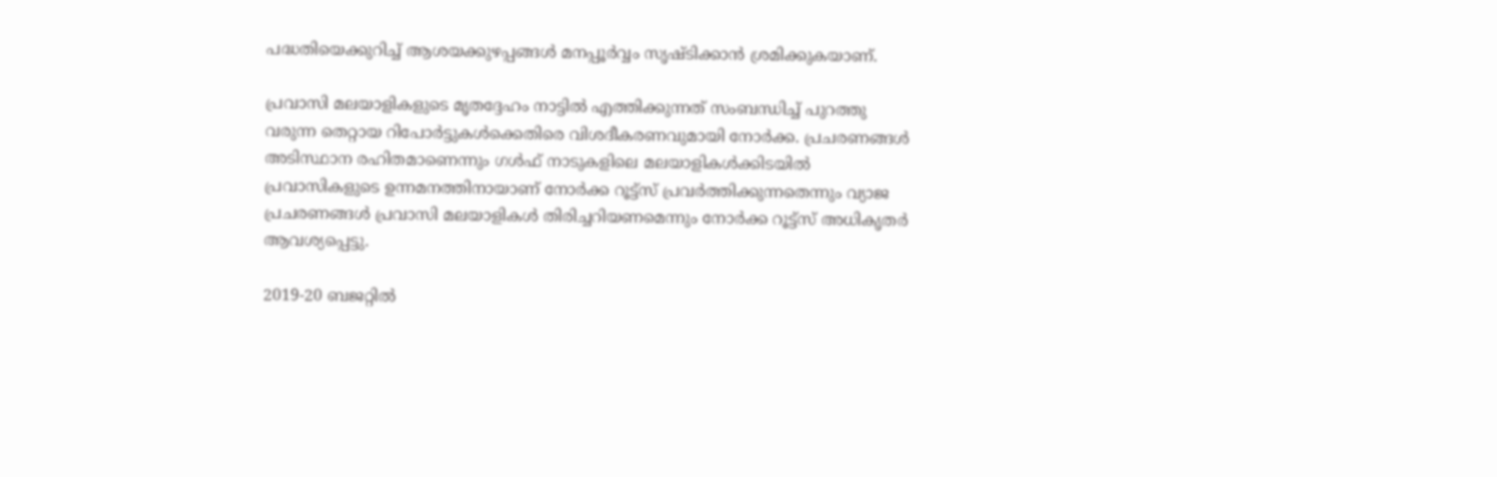പദ്ധതിയെക്കുറിച്ച് ആശയക്കുഴപ്പങ്ങള്‍ മനപ്പൂര്‍വ്വം സൃഷ്ടിക്കാന്‍ ശ്രമിക്കുകയാണ്.

പ്രവാസി മലയാളികളുടെ മൃതദ്ദേഹം നാട്ടില്‍ എത്തിക്കുന്നത് സംബന്ധിച്ച് പുറത്തു വരുന്ന തെറ്റായ റിപോര്‍ട്ടുകള്‍ക്കെതിരെ വിശദീകരണവുമായി നോര്‍ക്ക. പ്രചരണങ്ങള്‍ അടിസ്ഥാന രഹിതമാണെന്നും ഗള്‍ഫ് നാടുകളിലെ മലയാളികള്‍ക്കിടയില്‍ പ്രവാസികളുടെ ഉന്നമനത്തിനായാണ് നോര്‍ക്ക റൂട്ട്‌സ് പ്രവര്‍ത്തിക്കുന്നതെന്നും വ്യാജ പ്രചരണങ്ങള്‍ പ്രവാസി മലയാളികള്‍ തിരിച്ചറിയണമെന്നും നോര്‍ക്ക റൂട്ട്‌സ് അധികൃതര്‍ ആവശ്യപ്പെട്ടു.

2019-20 ബജറ്റില്‍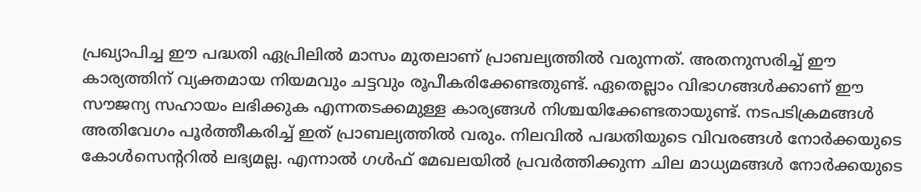പ്രഖ്യാപിച്ച ഈ പദ്ധതി ഏപ്രിലില്‍ മാസം മുതലാണ് പ്രാബല്യത്തില്‍ വരുന്നത്. അതനുസരിച്ച് ഈ കാര്യത്തിന് വ്യക്തമായ നിയമവും ചട്ടവും രൂപീകരിക്കേണ്ടതുണ്ട്. ഏതെല്ലാം വിഭാഗങ്ങള്‍ക്കാണ് ഈ സൗജന്യ സഹായം ലഭിക്കുക എന്നതടക്കമുള്ള കാര്യങ്ങള്‍ നിശ്ചയിക്കേണ്ടതായുണ്ട്. നടപടിക്രമങ്ങള്‍ അതിവേഗം പൂര്‍ത്തീകരിച്ച് ഇത് പ്രാബല്യത്തില്‍ വരും. നിലവില്‍ പദ്ധതിയുടെ വിവരങ്ങള്‍ നോര്‍ക്കയുടെ കോള്‍സെന്ററില്‍ ലഭ്യമല്ല. എന്നാല്‍ ഗള്‍ഫ് മേഖലയില്‍ പ്രവര്‍ത്തിക്കുന്ന ചില മാധ്യമങ്ങള്‍ നോര്‍ക്കയുടെ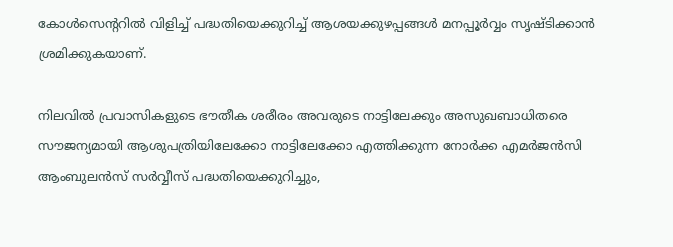കോള്‍സെന്ററില്‍ വിളിച്ച് പദ്ധതിയെക്കുറിച്ച് ആശയക്കുഴപ്പങ്ങള്‍ മനപ്പൂര്‍വ്വം സൃഷ്ടിക്കാന്‍ ശ്രമിക്കുകയാണ്.

നിലവില്‍ പ്രവാസികളുടെ ഭൗതീക ശരീരം അവരുടെ നാട്ടിലേക്കും അസുഖബാധിതരെ സൗജന്യമായി ആശുപത്രിയിലേക്കോ നാട്ടിലേക്കോ എത്തിക്കുന്ന നോര്‍ക്ക എമര്‍ജന്‍സി ആംബുലന്‍സ് സര്‍വ്വീസ് പദ്ധതിയെക്കുറിച്ചും,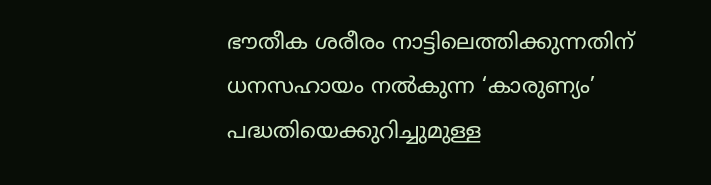ഭൗതീക ശരീരം നാട്ടിലെത്തിക്കുന്നതിന് ധനസഹായം നല്‍കുന്ന ‘കാരുണ്യം’ പദ്ധതിയെക്കുറിച്ചുമുള്ള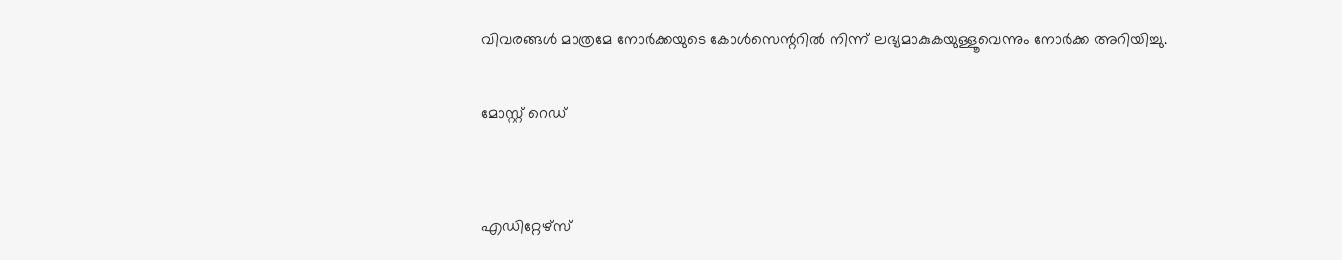വിവരങ്ങള്‍ മാത്രമേ നോര്‍ക്കയുടെ കോള്‍സെന്ററില്‍ നിന്ന് ലഭ്യമാകുകയുള്ളൂവെന്നും നോര്‍ക്ക അറിയിച്ചു.

മോസ്റ്റ് റെഡ്


എഡിറ്റേഴ്സ്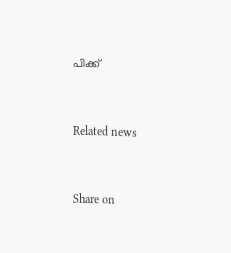പിക്ക്


Related news


Share on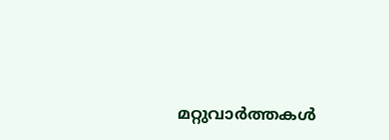മറ്റുവാര്‍ത്തകള്‍